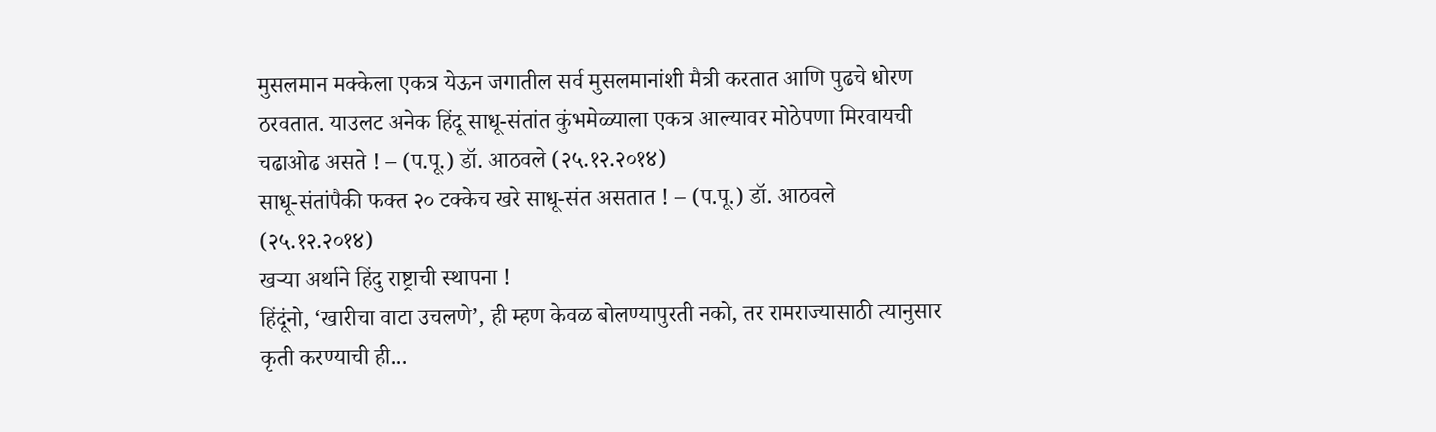मुसलमान मक्केला एकत्र येऊन जगातील सर्व मुसलमानांशी मैत्री करतात आणि पुढचे धोरण ठरवतात. याउलट अनेक हिंदू साधू-संतांत कुंभमेळ्याला एकत्र आल्यावर मोठेपणा मिरवायची चढाओढ असते ! – (प.पू.) डॉ. आठवले (२५.१२.२०१४)
साधू-संतांपैकी फक्त २० टक्केच खरे साधू-संत असतात ! – (प.पू.) डॉ. आठवले (२५.१२.२०१४)
खऱ्या अर्थाने हिंदु राष्ट्राची स्थापना !
हिंदूंनो, ‘खारीचा वाटा उचलणे’, ही म्हण केवळ बोलण्यापुरती नको, तर रामराज्यासाठी त्यानुसार कृती करण्याची ही...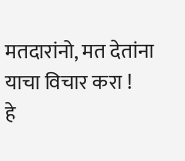मतदारांनो, मत देतांना याचा विचार करा !
हे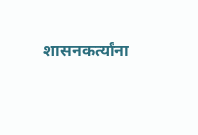शासनकर्त्यांना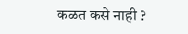कळत कसे नाही ?